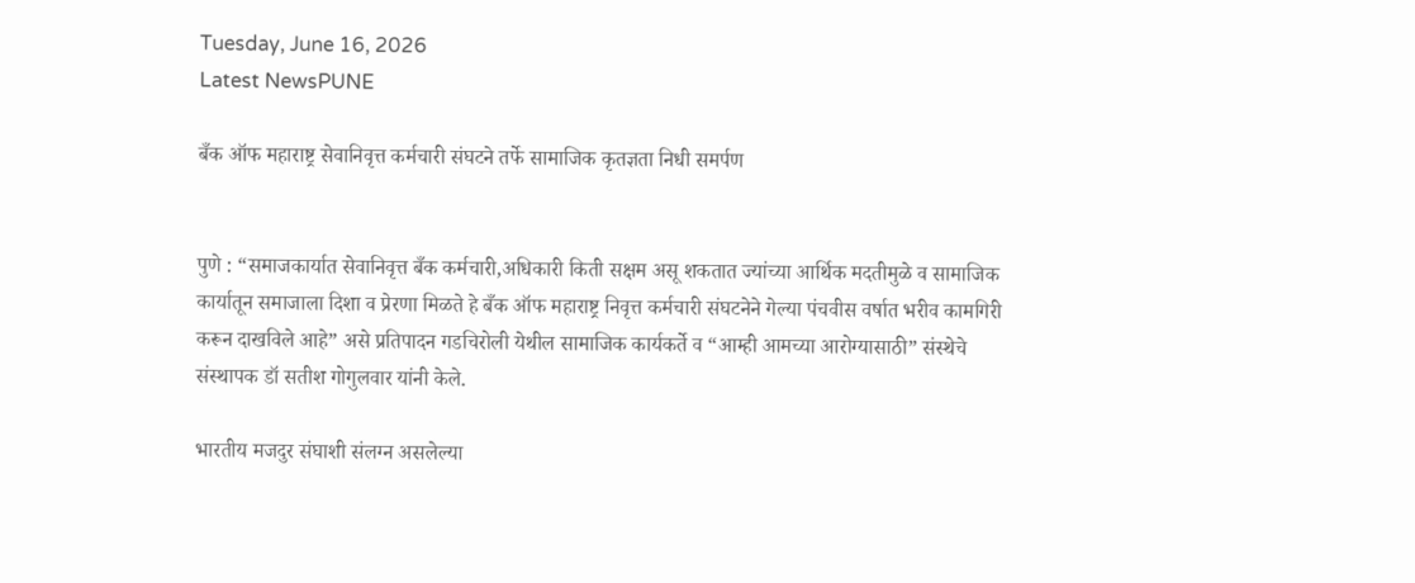Tuesday, June 16, 2026
Latest NewsPUNE

बँक ऑफ महाराष्ट्र सेवानिवृत्त कर्मचारी संघटने तर्फे सामाजिक कृतज्ञता निधी समर्पण


पुणे : “समाजकार्यात सेवानिवृत्त बँक कर्मचारी,अधिकारी किती सक्षम असू शकतात ज्यांच्या आर्थिक मदतीमुळे व सामाजिक कार्यातून समाजाला दिशा व प्रेरणा मिळते हे बँक ऑफ महाराष्ट्र निवृत्त कर्मचारी संघटनेने गेल्या पंचवीस वर्षात भरीव कामगिरी करून दाखविले आहे” असे प्रतिपादन गडचिरोली येथील सामाजिक कार्यकर्ते व “आम्ही आमच्या आरोग्यासाठी” संस्थेचे संस्थापक डॉ सतीश गोगुलवार यांनी केले.

भारतीय मजदुर संघाशी संलग्न असलेल्या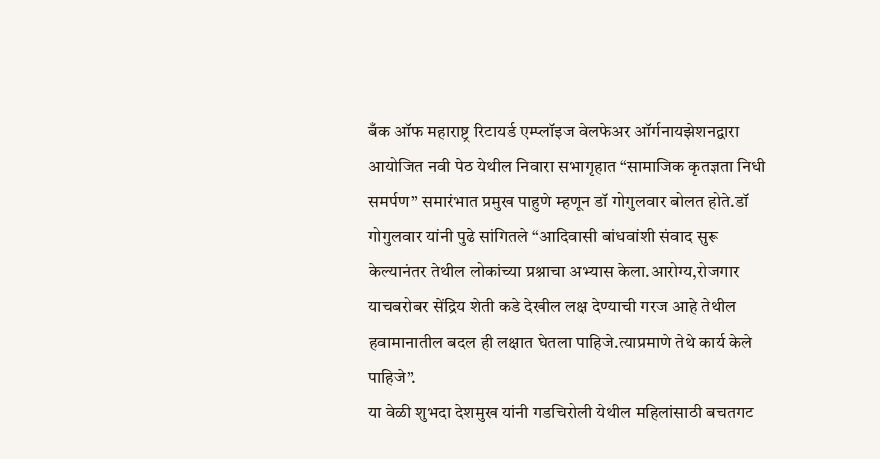बँक ऑफ महाराष्ट्र रिटायर्ड एम्प्लॉइज वेलफेअर ऑर्गनायझेशनद्वारा आयोजित नवी पेठ येथील निवारा सभागृहात “सामाजिक कृतज्ञता निधी समर्पण” समारंभात प्रमुख पाहुणे म्हणून डॉ गोगुलवार बोलत होते.डॉ गोगुलवार यांनी पुढे सांगितले “आदिवासी बांधवांशी संवाद सुरू केल्यानंतर तेथील लोकांच्या प्रश्नाचा अभ्यास केला.आरोग्य,रोजगार याचबरोबर सेंद्रिय शेती कडे देखील लक्ष देण्याची गरज आहे तेथील हवामानातील बदल ही लक्षात घेतला पाहिजे.त्याप्रमाणे तेथे कार्य केले पाहिजे”.
या वेळी शुभदा देशमुख यांनी गडचिरोली येथील महिलांसाठी बचतगट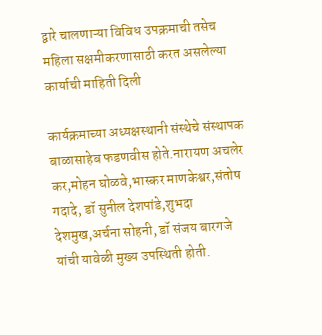द्वारे चालणाऱ्या विविध उपक्रमाची तसेच महिला सक्षमीकरणासाठी करत असलेल्या कार्याची माहिती दिली

कार्यक्रमाच्या अध्यक्षस्थानी संस्थेचे संस्थापक बाळासाहेब फडणवीस होते.नारायण अचलेर कर,मोहन घोळवे,भास्कर माणकेश्वर,संतोष गदादे, डॉ सुनील देशपांडे,शुभदा देशमुख,अर्चना सोहनी, डॉ संजय बारगजे यांची यावेळी मुख्य उपस्थिती होती.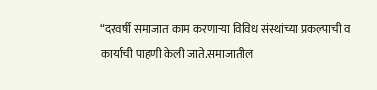“दरवर्षी समाजात काम करणाऱ्या विविध संस्थांच्या प्रकल्पाची व कार्याची पाहणी केली जाते.समाजातील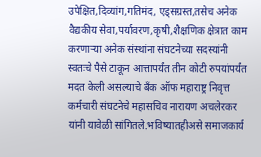उपेक्षित,दिव्यांग,गतिमंद, एड्सग्रस्त,तसेच अनेक वैद्यकीय सेवा,पर्यावरण,कृषी,शैक्षणिक क्षेत्रात काम करणाऱ्या अनेक संस्थांना संघटनेच्या सदस्यांनी स्वतःचे पैसे टाकून आत्तापर्यंत तीन कोटी रुपयांपर्यंत मदत केली असल्याचे बँक ऑफ महाराष्ट्र निवृत्त कर्मचारी संघटनेचे महासचिव नारायण अचलेरकर यांनी यावेळी सांगितले.भविष्यातहीअसे समाजकार्य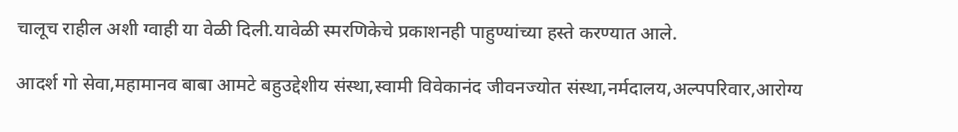चालूच राहील अशी ग्वाही या वेळी दिली.यावेळी स्मरणिकेचे प्रकाशनही पाहुण्यांच्या हस्ते करण्यात आले.

आदर्श गो सेवा,महामानव बाबा आमटे बहुउद्देशीय संस्था,स्वामी विवेकानंद जीवनज्योत संस्था,नर्मदालय,अल्पपरिवार,आरोग्य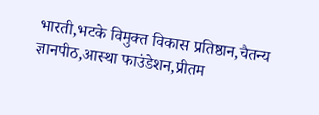भारती,भटके विमुक्त विकास प्रतिष्ठान,चैतन्य ज्ञानपीठ,आस्था फाउंडेशन,प्रीतम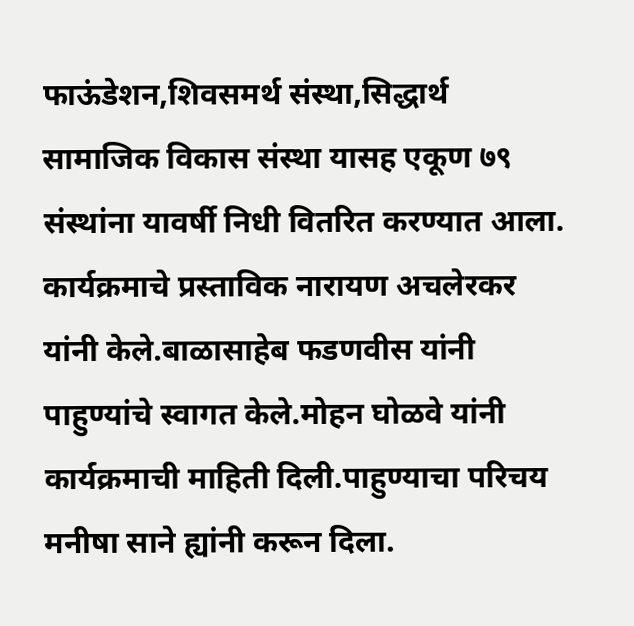फाऊंडेशन,शिवसमर्थ संस्था,सिद्धार्थ सामाजिक विकास संस्था यासह एकूण ७९ संस्थांना यावर्षी निधी वितरित करण्यात आला.
कार्यक्रमाचे प्रस्ताविक नारायण अचलेरकर यांनी केले.बाळासाहेब फडणवीस यांनी पाहुण्यांचे स्वागत केले.मोहन घोळवे यांनी कार्यक्रमाची माहिती दिली.पाहुण्याचा परिचय मनीषा साने ह्यांनी करून दिला.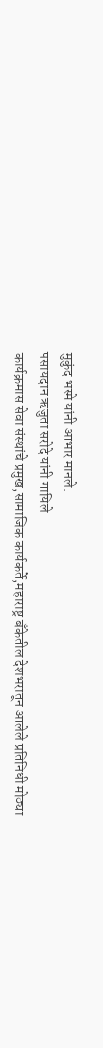मुकुंद भस्मे यांनी आभार मानले.
पसायदान ऋजुता सरोदे यांनी गायिले
कार्यक्रमास सेवा संस्थांचे प्रमुख,सामाजिक कार्यकर्ते,महाराष्ट्र बँकेतील देशभरातून आलेले प्रतिनिधी मोठ्या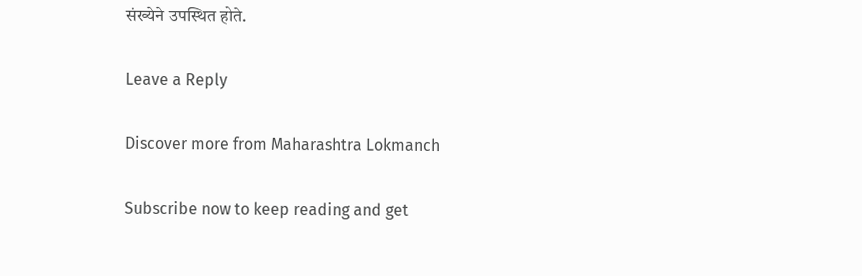संख्येने उपस्थित होते.

Leave a Reply

Discover more from Maharashtra Lokmanch

Subscribe now to keep reading and get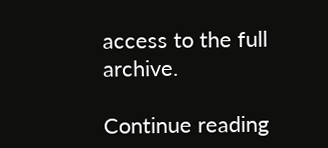access to the full archive.

Continue reading